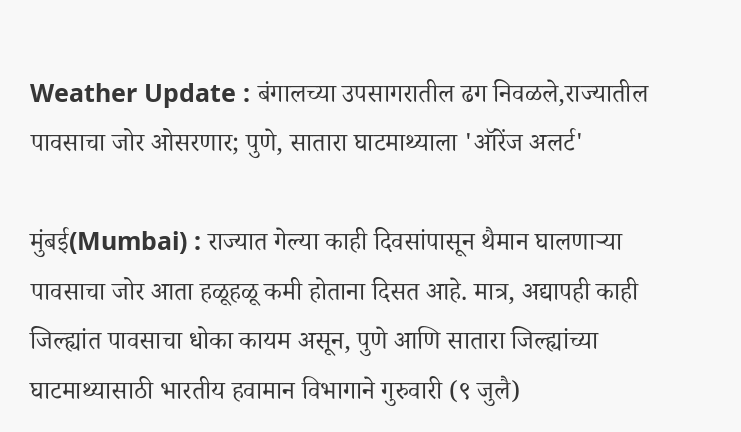Weather Update : बंगालच्या उपसागरातील ढग निवळले,राज्यातील पावसाचा जोर ओसरणार; पुणे, सातारा घाटमाथ्याला 'ऑरेंज अलर्ट'

मुंबई(Mumbai) : राज्यात गेल्या काही दिवसांपासून थैमान घालणाऱ्या पावसाचा जोर आता हळूहळू कमी होताना दिसत आहे. मात्र, अद्यापही काही जिल्ह्यांत पावसाचा धोका कायम असून, पुणे आणि सातारा जिल्ह्यांच्या घाटमाथ्यासाठी भारतीय हवामान विभागाने गुरुवारी (९ जुलै)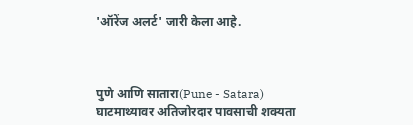'ऑरेंज अलर्ट' जारी केला आहे.



पुणे आणि सातारा(Pune - Satara) घाटमाथ्यावर अतिजोरदार पावसाची शक्यता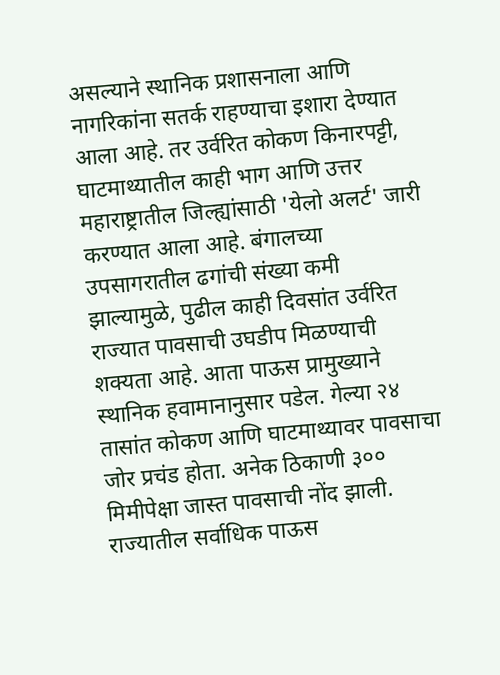असल्याने स्थानिक प्रशासनाला आणि नागरिकांना सतर्क राहण्याचा इशारा देण्यात आला आहे. तर उर्वरित कोकण किनारपट्टी, घाटमाथ्यातील काही भाग आणि उत्तर महाराष्ट्रातील जिल्ह्यांसाठी 'येलो अलर्ट' जारी करण्यात आला आहे. बंगालच्या उपसागरातील ढगांची संख्या कमी झाल्यामुळे, पुढील काही दिवसांत उर्वरित राज्यात पावसाची उघडीप मिळण्याची शक्यता आहे. आता पाऊस प्रामुख्याने स्थानिक हवामानानुसार पडेल. गेल्या २४ तासांत कोकण आणि घाटमाथ्यावर पावसाचा जोर प्रचंड होता. अनेक ठिकाणी ३०० मिमीपेक्षा जास्त पावसाची नोंद झाली. राज्यातील सर्वाधिक पाऊस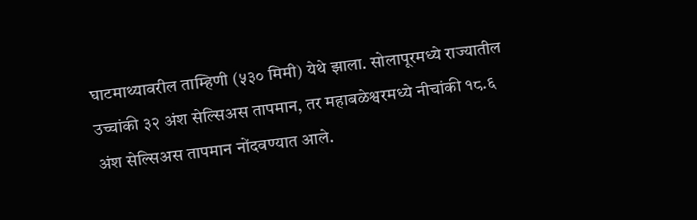घाटमाथ्यावरील ताम्हिणी (५३० मिमी) येथे झाला. सोलापूरमध्ये राज्यातील उच्चांकी ३२ अंश सेल्सिअस तापमान, तर महाबळेश्वरमध्ये नीचांकी १८.६ अंश सेल्सिअस तापमान नोंदवण्यात आले.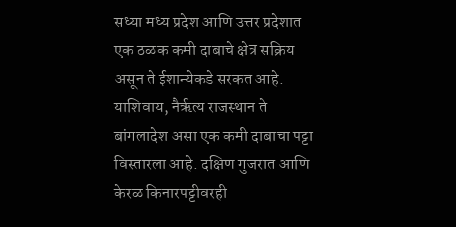सध्या मध्य प्रदेश आणि उत्तर प्रदेशात एक ठळक कमी दाबाचे क्षेत्र सक्रिय असून ते ईशान्येकडे सरकत आहे. याशिवाय, नैर्ऋत्य राजस्थान ते बांगलादेश असा एक कमी दाबाचा पट्टा विस्तारला आहे. दक्षिण गुजरात आणि केरळ किनारपट्टीवरही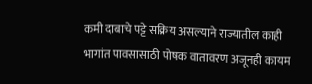कमी दाबाचे पट्टे सक्रिय असल्याने राज्यातील काही भागांत पावसासाठी पोषक वातावरण अजूनही कायम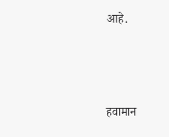आहे.



हवामान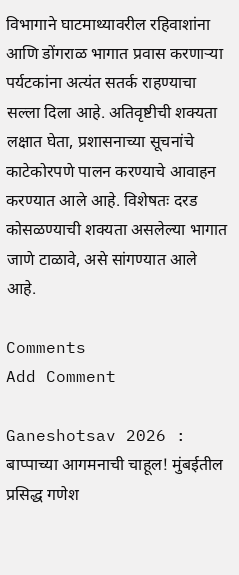विभागाने घाटमाथ्यावरील रहिवाशांना आणि डोंगराळ भागात प्रवास करणाऱ्या पर्यटकांना अत्यंत सतर्क राहण्याचा सल्ला दिला आहे. अतिवृष्टीची शक्यता लक्षात घेता, प्रशासनाच्या सूचनांचे काटेकोरपणे पालन करण्याचे आवाहन करण्यात आले आहे. विशेषतः दरड कोसळण्याची शक्यता असलेल्या भागात जाणे टाळावे, असे सांगण्यात आले आहे.

Comments
Add Comment

Ganeshotsav 2026 : बाप्पाच्या आगमनाची चाहूल! मुंबईतील प्रसिद्ध गणेश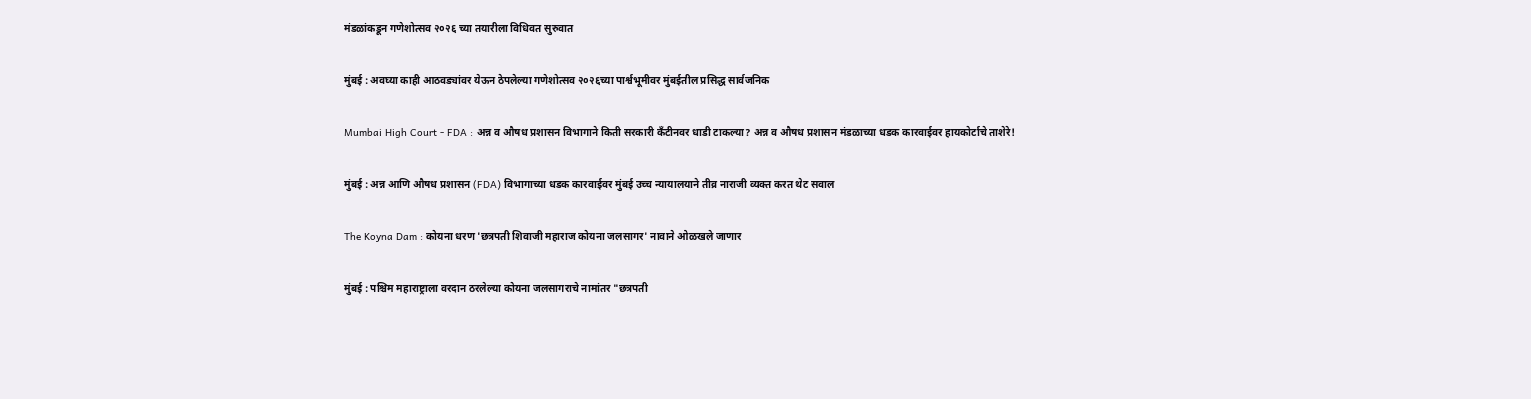मंडळांकडून गणेशोत्सव २०२६ च्या तयारीला विधिवत सुरुवात

मुंबई : अवघ्या काही आठवड्यांवर येऊन ठेपलेल्या गणेशोत्सव २०२६च्या पार्श्वभूमीवर मुंबईतील प्रसिद्ध सार्वजनिक

Mumbai High Court - FDA : अन्न व औषध प्रशासन विभागाने किती सरकारी कँटीनवर धाडी टाकल्या? अन्न व औषध प्रशासन मंडळाच्या धडक कारवाईवर हायकोर्टाचे ताशेरे!

मुंबई : अन्न आणि औषध प्रशासन (FDA) विभागाच्या धडक कारवाईवर मुंबई उच्च न्यायालयाने तीव्र नाराजी व्यक्त करत थेट सवाल

The Koyna Dam : कोयना धरण 'छत्रपती शिवाजी महाराज कोयना जलसागर' नावाने ओळखले जाणार

मुंबई : पश्चिम महाराष्ट्राला वरदान ठरलेल्या कोयना जलसागराचे नामांतर "छत्रपती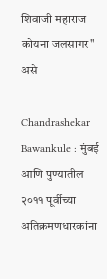शिवाजी महाराज कोयना जलसागर" असे

Chandrashekar Bawankule : मुंबई आणि पुण्यातील २०११ पूर्वीच्या अतिक्रमणधारकांना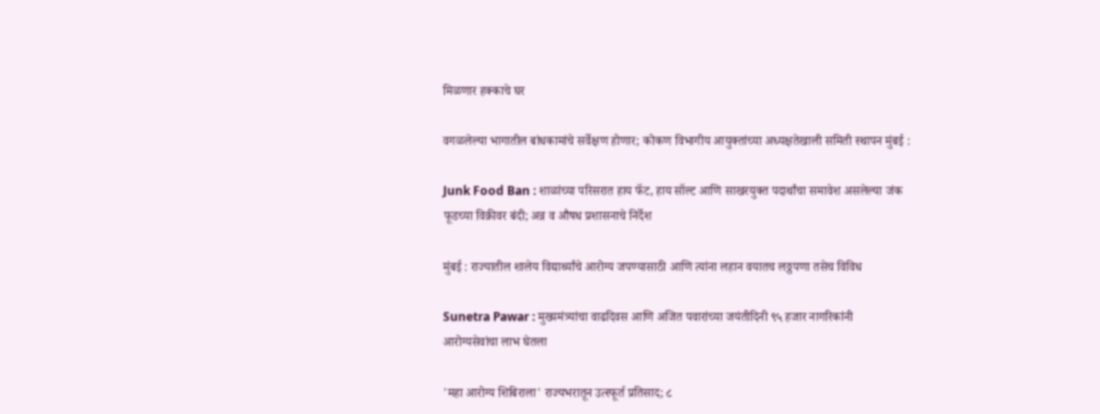मिळणार हक्काचे घर

वगळलेल्या भागातील बांधकामांचे सर्वेक्षण होणार; कोकण विभागीय आयुक्तांच्या अध्यक्षतेखाली समिती स्थापन मुंबई :

Junk Food Ban : शाळांच्या परिसरात हाय फॅट, हाय सॉल्ट आणि साखरयुक्त पदार्थांचा समावेश असलेल्या जंक फूडच्या विक्रीवर बंदी; अन्न व औषध प्रशासनाचे निर्देश

मुंबई : राज्यातील शालेय विद्यार्थ्यांचे आरोग्य जपण्यासाठी आणि त्यांना लहान वयातच लठ्ठपणा तसेच विविध

Sunetra Pawar : मुख्यमंत्र्यांचा वाढदिवस आणि अजित पवारांच्या जयंतीदिनी ९५ हजार नागरिकांनी आरोग्यसेवांचा लाभ घेतला

'महा आरोग्य शिबिराला' राज्यभरातून उत्स्फूर्त प्रतिसाद; ८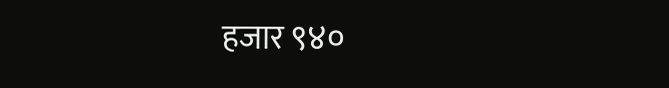हजार ९४०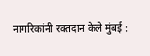नागरिकांनी रक्तदान केले मुंबई :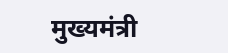मुख्यमंत्री